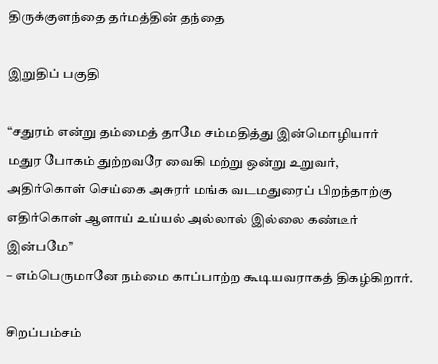திருக்குளந்தை தர்மத்தின் தந்தை

இறுதிப் பகுதி

“சதுரம் என்று தம்மைத் தாமே சம்மதித்து இன்மொழியார்
மதுர போகம் துற்றவரே வைகி மற்று ஒன்று உறுவர்,
அதிர்கொள் செய்கை அசுரர் மங்க வடமதுரைப் பிறந்தாற்கு
எதிர்கொள் ஆளாய் உய்யல் அல்லால் இல்லை கண்டீர் இன்பமே’’
– எம்பெருமானே நம்மை காப்பாற்ற கூடியவராகத் திகழ்கிறார்.

சிறப்பம்சம்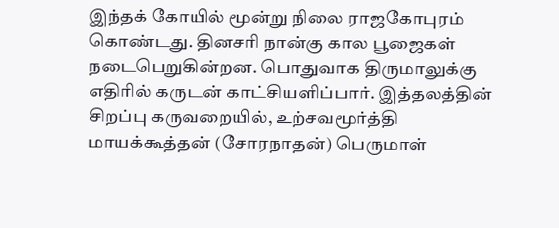இந்தக் கோயில் மூன்று நிலை ராஜகோபுரம் கொண்டது. தினசரி நான்கு கால பூஜைகள் நடைபெறுகின்றன. பொதுவாக திருமாலுக்கு எதிரில் கருடன் காட்சியளிப்பார். இத்தலத்தின் சிறப்பு கருவறையில், உற்சவமூர்த்தி மாயக்கூத்தன் (சோரநாதன்) பெருமாள்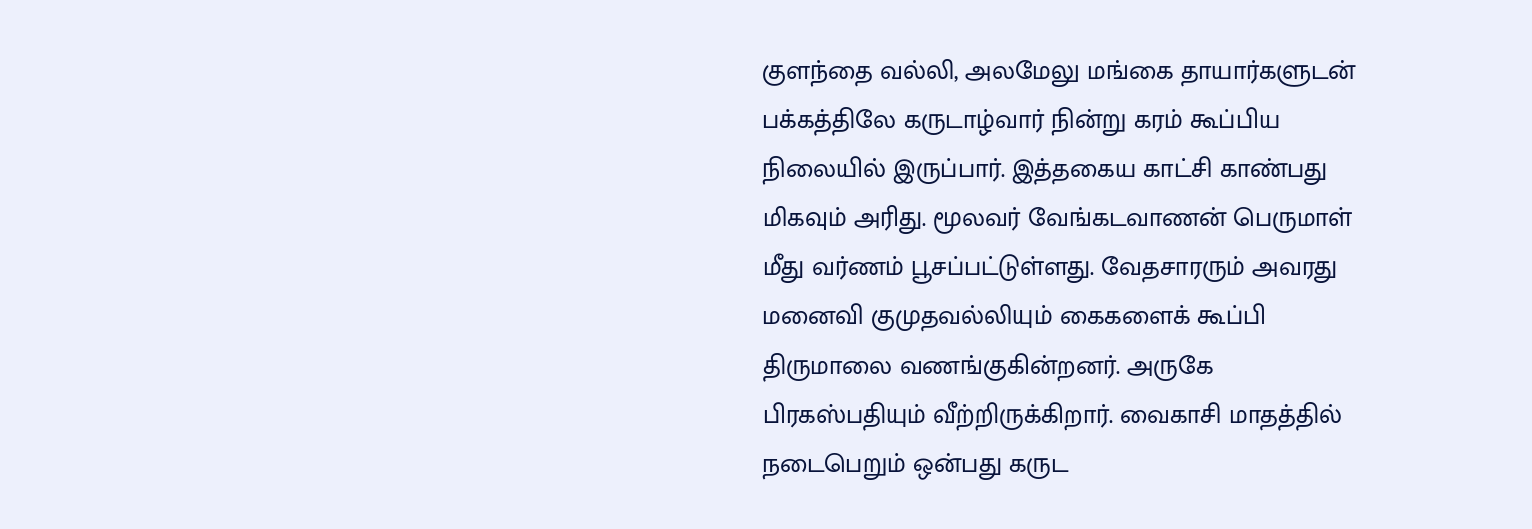குளந்தை வல்லி, அலமேலு மங்கை தாயார்களுடன் பக்கத்திலே கருடாழ்வார் நின்று கரம் கூப்பிய நிலையில் இருப்பார். இத்தகைய காட்சி காண்பது மிகவும் அரிது. மூலவர் வேங்கடவாணன் பெருமாள் மீது வர்ணம் பூசப்பட்டுள்ளது. வேதசாரரும் அவரது மனைவி குமுதவல்லியும் கைகளைக் கூப்பி திருமாலை வணங்குகின்றனர். அருகே பிரகஸ்பதியும் வீற்றிருக்கிறார். வைகாசி மாதத்தில் நடைபெறும் ஒன்பது கருட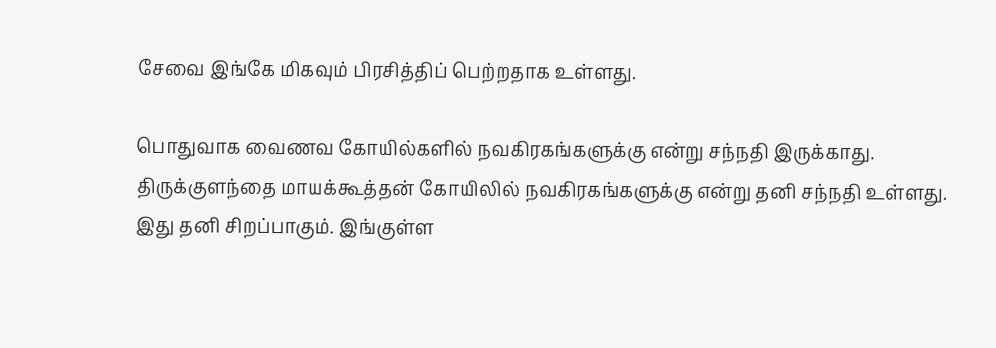சேவை இங்கே மிகவும் பிரசித்திப் பெற்றதாக உள்ளது.

பொதுவாக வைணவ கோயில்களில் நவகிரகங்களுக்கு என்று சந்நதி இருக்காது. திருக்குளந்தை மாயக்கூத்தன் கோயிலில் நவகிரகங்களுக்கு என்று தனி சந்நதி உள்ளது. இது தனி சிறப்பாகும். இங்குள்ள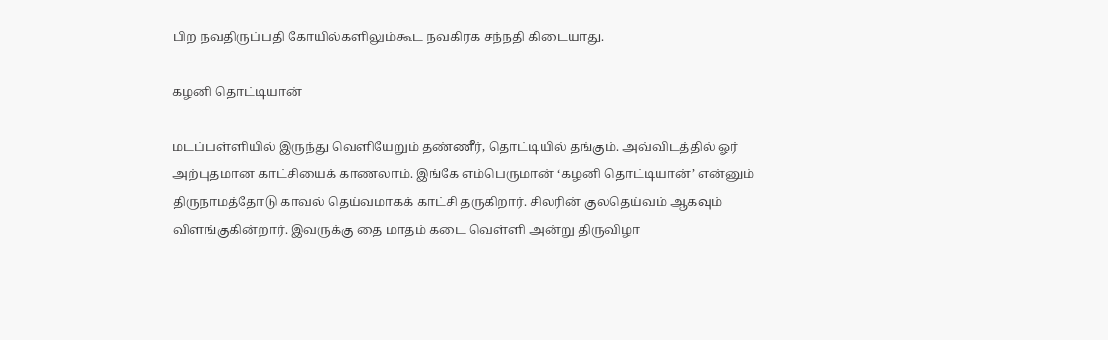பிற நவதிருப்பதி கோயில்களிலும்கூட நவகிரக சந்நதி கிடையாது.

கழனி தொட்டியான்

மடப்பள்ளியில் இருந்து வெளியேறும் தண்ணீர், தொட்டியில் தங்கும். அவ்விடத்தில் ஓர் அற்புதமான காட்சியைக் காணலாம். இங்கே எம்பெருமான் ‘கழனி தொட்டியான்’ என்னும் திருநாமத்தோடு காவல் தெய்வமாகக் காட்சி தருகிறார். சிலரின் குலதெய்வம் ஆகவும் விளங்குகின்றார். இவருக்கு தை மாதம் கடை வெள்ளி அன்று திருவிழா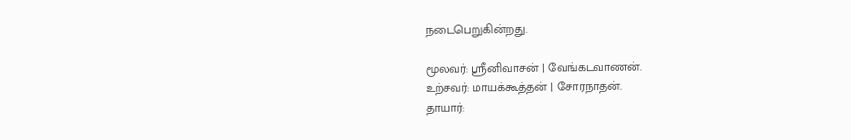நடைபெறுகின்றது.

மூலவர்: ஸ்ரீனிவாசன் | வேங்கடவாணன்.
உற்சவர்: மாயக்கூத்தன் | சோரநாதன்.
தாயார்: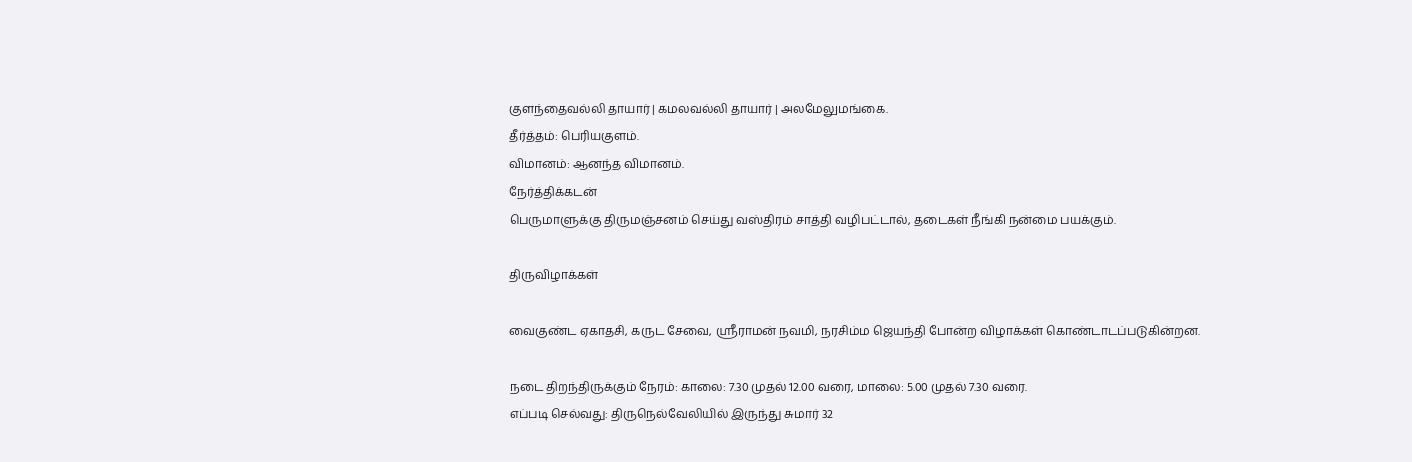குளந்தைவல்லி தாயார் | கமலவல்லி தாயார் | அலமேலுமங்கை.
தீர்த்தம்: பெரியகுளம்.
விமானம்: ஆனந்த விமானம்.
நேர்த்திக்கடன்
பெருமாளுக்கு திருமஞ்சனம் செய்து வஸ்திரம் சாத்தி வழிபட்டால், தடைகள் நீங்கி நன்மை பயக்கும்.

திருவிழாக்கள்

வைகுண்ட ஏகாதசி, கருட சேவை, ஸ்ரீராமன் நவமி, நரசிம்ம ஜெயந்தி போன்ற விழாக்கள் கொண்டாடப்படுகின்றன.

நடை திறந்திருக்கும் நேரம்: காலை: 7.30 முதல் 12.00 வரை, மாலை: 5.00 முதல் 7.30 வரை.
எப்படி செல்வது: திருநெல்வேலியில் இருந்து சுமார் 32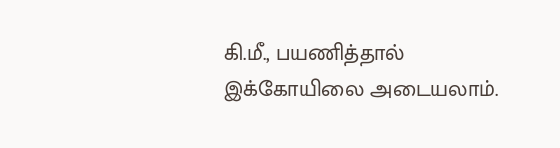கி.மீ., பயணித்தால் இக்கோயிலை அடையலாம்.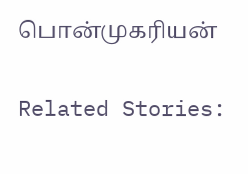பொன்முகரியன்

Related Stories: